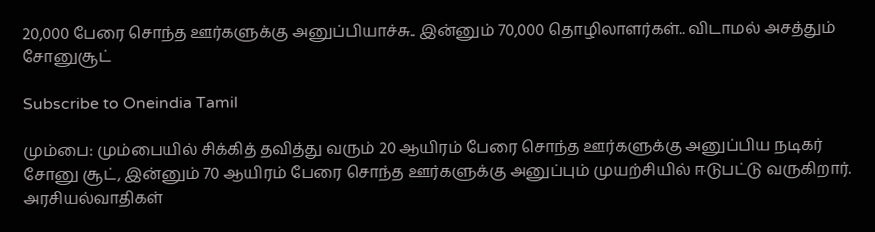20,000 பேரை சொந்த ஊர்களுக்கு அனுப்பியாச்சு.. இன்னும் 70,000 தொழிலாளர்கள்.. விடாமல் அசத்தும் சோனுசூட்

Subscribe to Oneindia Tamil

மும்பை: மும்பையில் சிக்கித் தவித்து வரும் 20 ஆயிரம் பேரை சொந்த ஊர்களுக்கு அனுப்பிய நடிகர் சோனு சூட், இன்னும் 70 ஆயிரம் பேரை சொந்த ஊர்களுக்கு அனுப்பும் முயற்சியில் ஈடுபட்டு வருகிறார். அரசியல்வாதிகள்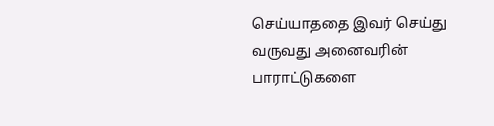செய்யாததை இவர் செய்து வருவது அனைவரின் பாராட்டுகளை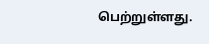பெற்றுள்ளது.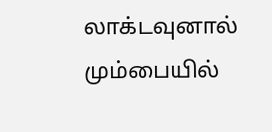லாக்டவுனால் மும்பையில்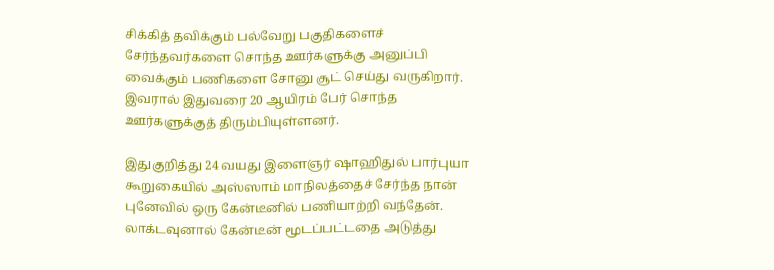சிக்கித் தவிக்கும் பல்வேறு பகுதிகளைச் சேர்ந்தவர்களை சொந்த ஊர்களுக்கு அனுப்பி வைக்கும் பணிகளை சோனு சூட் செய்து வருகிறார். இவரால் இதுவரை 20 ஆயிரம் பேர் சொந்த ஊர்களுக்குத் திரும்பியுள்ளனர்.

இதுகுறித்து 24 வயது இளைஞர் ஷாஹிதுல் பார்புயா கூறுகையில் அஸ்ஸாம் மாநிலத்தைச் சேர்ந்த நான் புனேவில் ஒரு கேன்டீனில் பணியாற்றி வந்தேன். லாக்டவுனால் கேன்டீன் மூடப்பட்டதை அடுத்து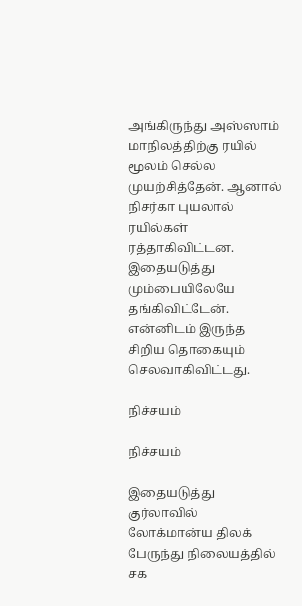அங்கிருந்து அஸ்ஸாம் மாநிலத்திற்கு ரயில் மூலம் செல்ல முயற்சித்தேன். ஆனால் நிசர்கா புயலால் ரயில்கள் ரத்தாகிவிட்டன. இதையடுத்து மும்பையிலேயே தங்கிவிட்டேன். என்னிடம் இருந்த சிறிய தொகையும் செலவாகிவிட்டது.

நிச்சயம்

நிச்சயம்

இதையடுத்து குர்லாவில் லோக்மான்ய திலக் பேருந்து நிலையத்தில் சக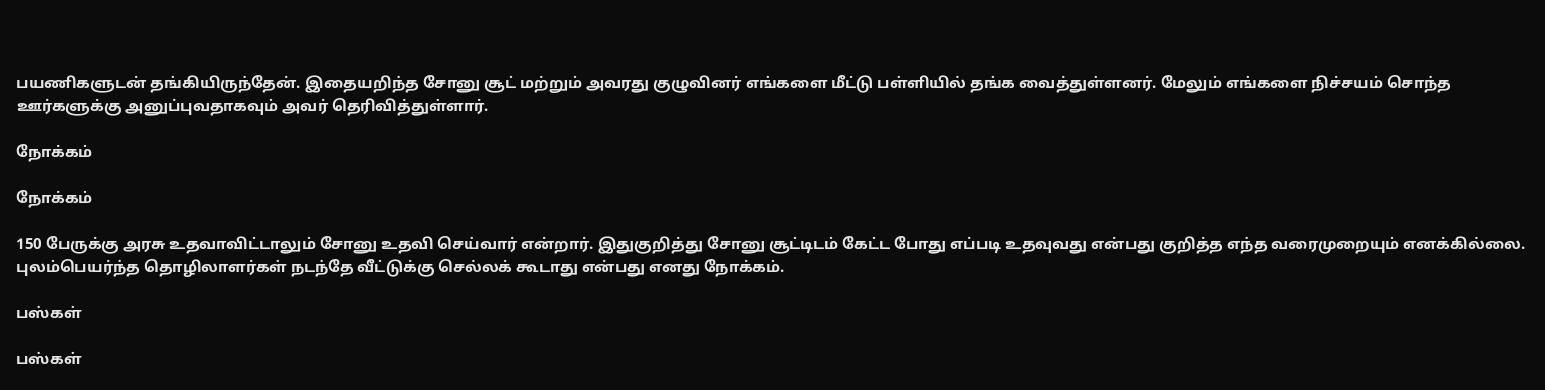பயணிகளுடன் தங்கியிருந்தேன். இதையறிந்த சோனு சூட் மற்றும் அவரது குழுவினர் எங்களை மீட்டு பள்ளியில் தங்க வைத்துள்ளனர். மேலும் எங்களை நிச்சயம் சொந்த ஊர்களுக்கு அனுப்புவதாகவும் அவர் தெரிவித்துள்ளார்.

நோக்கம்

நோக்கம்

150 பேருக்கு அரசு உதவாவிட்டாலும் சோனு உதவி செய்வார் என்றார். இதுகுறித்து சோனு சூட்டிடம் கேட்ட போது எப்படி உதவுவது என்பது குறித்த எந்த வரைமுறையும் எனக்கில்லை. புலம்பெயர்ந்த தொழிலாளர்கள் நடந்தே வீட்டுக்கு செல்லக் கூடாது என்பது எனது நோக்கம்.

பஸ்கள்

பஸ்கள்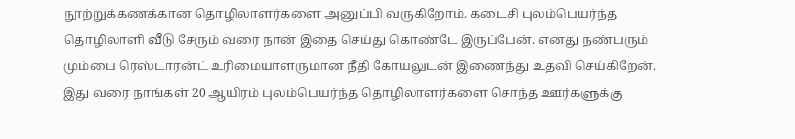நூற்றுக்கணக்கான தொழிலாளர்களை அனுப்பி வருகிறோம். கடைசி புலம்பெயர்ந்த தொழிலாளி வீடு சேரும் வரை நான் இதை செய்து கொண்டே இருப்பேன். எனது நண்பரும் மும்பை ரெஸ்டாரன்ட் உரிமையாளருமான நீதி கோயலுடன் இணைந்து உதவி செய்கிறேன். இது வரை நாங்கள் 20 ஆயிரம் புலம்பெயர்ந்த தொழிலாளர்களை சொந்த ஊர்களுக்கு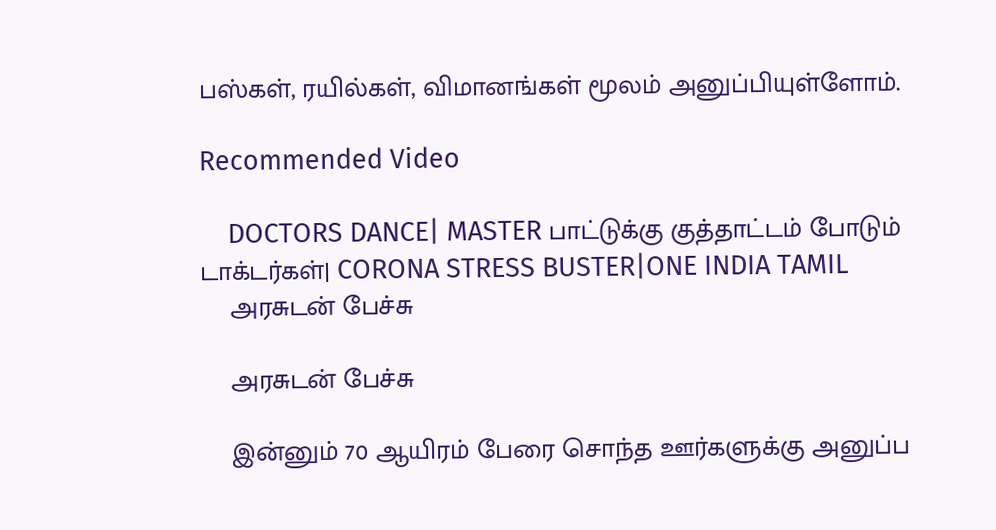பஸ்கள், ரயில்கள், விமானங்கள் மூலம் அனுப்பியுள்ளோம்.

Recommended Video

    DOCTORS DANCE| MASTER பாட்டுக்கு குத்தாட்டம் போடும் டாக்டர்கள்| CORONA STRESS BUSTER|ONE INDIA TAMIL
    அரசுடன் பேச்சு

    அரசுடன் பேச்சு

    இன்னும் 70 ஆயிரம் பேரை சொந்த ஊர்களுக்கு அனுப்ப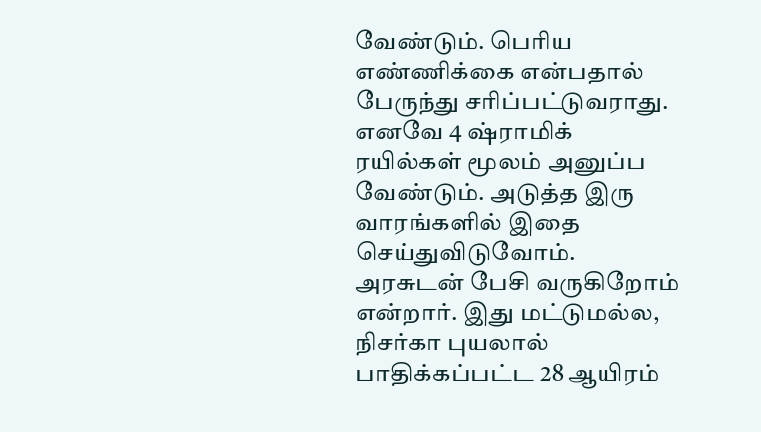வேண்டும். பெரிய எண்ணிக்கை என்பதால் பேருந்து சரிப்பட்டுவராது. எனவே 4 ஷ்ராமிக் ரயில்கள் மூலம் அனுப்ப வேண்டும். அடுத்த இரு வாரங்களில் இதை செய்துவிடுவோம். அரசுடன் பேசி வருகிறோம் என்றார். இது மட்டுமல்ல, நிசர்கா புயலால் பாதிக்கப்பட்ட 28 ஆயிரம்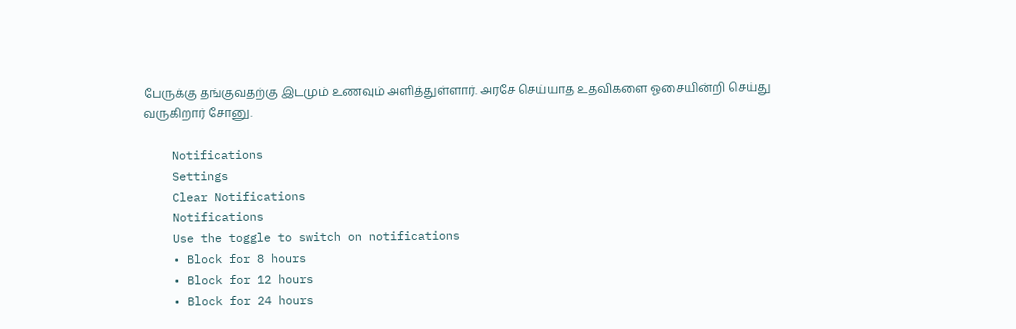பேருக்கு தங்குவதற்கு இடமும் உணவும் அளித்துள்ளார். அரசே செய்யாத உதவிகளை ஓசையின்றி செய்து வருகிறார் சோனு.

    Notifications
    Settings
    Clear Notifications
    Notifications
    Use the toggle to switch on notifications
    • Block for 8 hours
    • Block for 12 hours
    • Block for 24 hours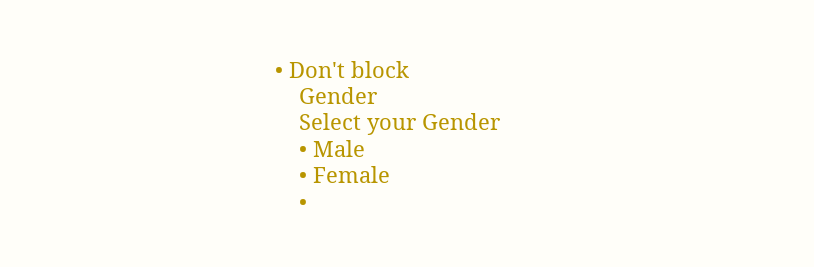• Don't block
    Gender
    Select your Gender
    • Male
    • Female
    •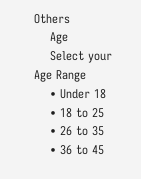Others
    Age
    Select your Age Range
    • Under 18
    • 18 to 25
    • 26 to 35
    • 36 to 45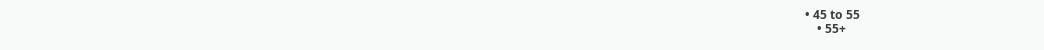• 45 to 55
    • 55+